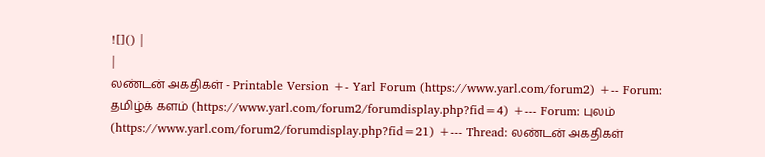![]() |
|
லண்டன் அகதிகள் - Printable Version +- Yarl Forum (https://www.yarl.com/forum2) +-- Forum: தமிழ்க் களம் (https://www.yarl.com/forum2/forumdisplay.php?fid=4) +--- Forum: புலம் (https://www.yarl.com/forum2/forumdisplay.php?fid=21) +--- Thread: லண்டன் அகதிகள்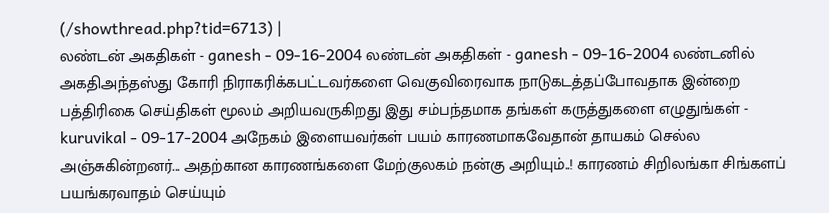(/showthread.php?tid=6713) |
லண்டன் அகதிகள் - ganesh - 09-16-2004 லண்டன் அகதிகள் - ganesh - 09-16-2004 லண்டனில் அகதிஅந்தஸ்து கோரி நிராகரிக்கபட்டவர்களை வெகுவிரைவாக நாடுகடத்தப்போவதாக இன்றை பத்திரிகை செய்திகள் மூலம் அறியவருகிறது இது சம்பந்தமாக தங்கள் கருத்துகளை எழுதுங்கள் - kuruvikal - 09-17-2004 அநேகம் இளையவர்கள் பயம் காரணமாகவேதான் தாயகம் செல்ல அஞ்சுகின்றனர்... அதற்கான காரணங்களை மேற்குலகம் நன்கு அறியும்..! காரணம் சிறிலங்கா சிங்களப் பயங்கரவாதம் செய்யும்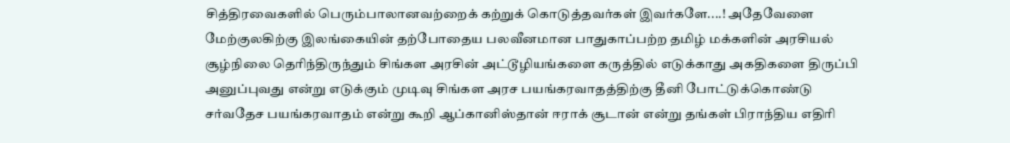சித்திரவைகளில் பெரும்பாலானவற்றைக் கற்றுக் கொடுத்தவர்கள் இவர்களே....! அதேவேளை மேற்குலகிற்கு இலங்கையின் தற்போதைய பலவீனமான பாதுகாப்பற்ற தமிழ் மக்களின் அரசியல் சூழ்நிலை தெரிந்திருந்தும் சிங்கள அரசின் அட்டூழியங்களை கருத்தில் எடுக்காது அகதிகளை திருப்பி அனுப்புவது என்று எடுக்கும் முடிவு சிங்கள அரச பயங்கரவாதத்திற்கு தீனி போட்டுக்கொண்டு சர்வதேச பயங்கரவாதம் என்று கூறி ஆப்கானிஸ்தான் ஈராக் சூடான் என்று தங்கள் பிராந்திய எதிரி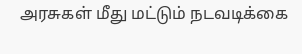அரசுகள் மீது மட்டும் நடவடிக்கை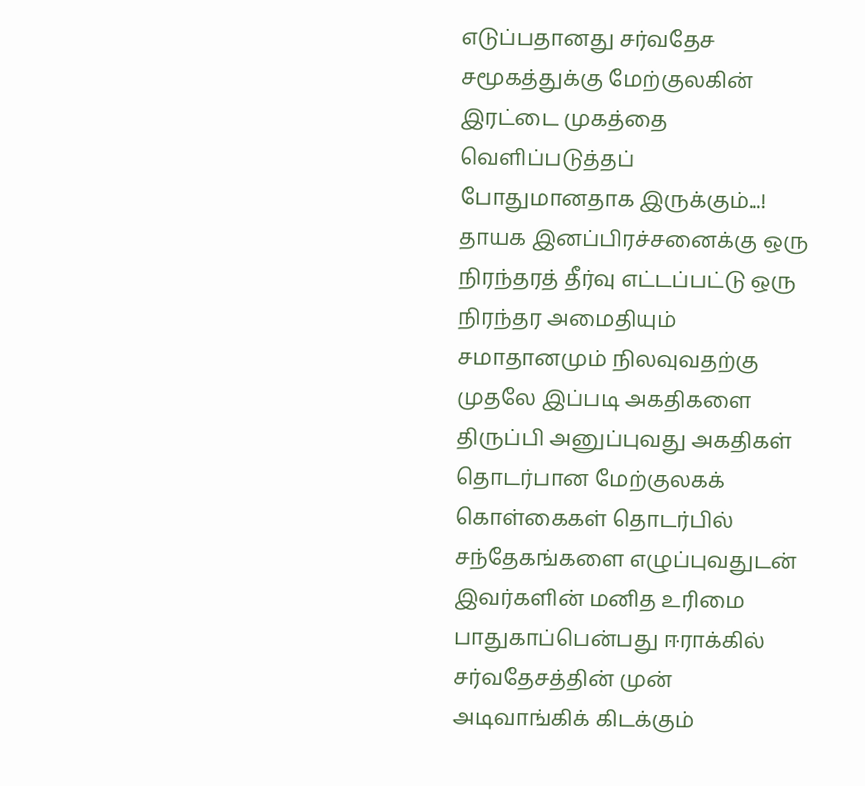எடுப்பதானது சர்வதேச சமூகத்துக்கு மேற்குலகின் இரட்டை முகத்தை வெளிப்படுத்தப் போதுமானதாக இருக்கும்...! தாயக இனப்பிரச்சனைக்கு ஒரு நிரந்தரத் தீர்வு எட்டப்பட்டு ஒரு நிரந்தர அமைதியும் சமாதானமும் நிலவுவதற்கு முதலே இப்படி அகதிகளை திருப்பி அனுப்புவது அகதிகள் தொடர்பான மேற்குலகக் கொள்கைகள் தொடர்பில் சந்தேகங்களை எழுப்புவதுடன் இவர்களின் மனித உரிமை பாதுகாப்பென்பது ஈராக்கில் சர்வதேசத்தின் முன் அடிவாங்கிக் கிடக்கும்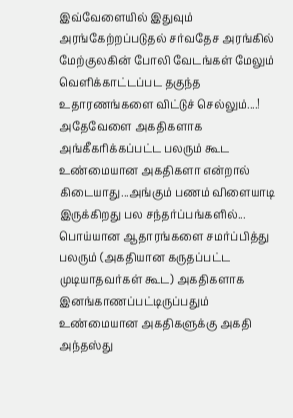இவ்வேளையில் இதுவும் அரங்கேற்றப்படுதல் சர்வதேச அரங்கில் மேற்குலகின் போலி வேடங்கள் மேலும் வெளிக்காட்டப்பட தகுந்த உதாரணங்களை விட்டுச் செல்லும்....! அதேவேளை அகதிகளாக அங்கீகரிக்கப்பட்ட பலரும் கூட உண்மையான அகதிகளா என்றால் கிடையாது...அங்கும் பணம் விளையாடி இருக்கிறது பல சந்தர்ப்பங்களில்... பொய்யான ஆதாரங்களை சமர்ப்பித்து பலரும் (அகதியான கருதப்பட்ட முடியாதவர்கள் கூட) அகதிகளாக இனங்காணப்பட்டிருப்பதும் உண்மையான அகதிகளுக்கு அகதி அந்தஸ்து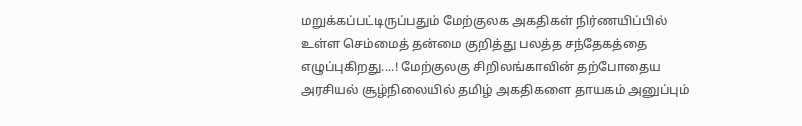மறுக்கப்பட்டிருப்பதும் மேற்குலக அகதிகள் நிர்ணயிப்பில் உள்ள செம்மைத் தன்மை குறித்து பலத்த சந்தேகத்தை எழுப்புகிறது....! மேற்குலகு சிறிலங்காவின் தற்போதைய அரசியல் சூழ்நிலையில் தமிழ் அகதிகளை தாயகம் அனுப்பும்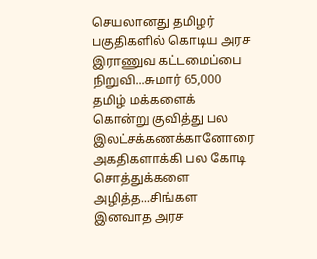செயலானது தமிழர் பகுதிகளில் கொடிய அரச இராணுவ கட்டமைப்பை நிறுவி...சுமார் 65,000 தமிழ் மக்களைக் கொன்று குவித்து பல இலட்சக்கணக்கானோரை அகதிகளாக்கி பல கோடி சொத்துக்களை அழித்த...சிங்கள இனவாத அரச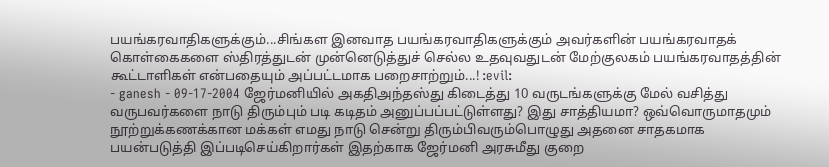பயங்கரவாதிகளுக்கும்...சிங்கள இனவாத பயங்கரவாதிகளுக்கும் அவர்களின் பயங்கரவாதக் கொள்கைகளை ஸ்திரத்துடன் முன்னெடுத்துச் செல்ல உதவுவதுடன் மேற்குலகம் பயங்கரவாதத்தின் கூட்டாளிகள் என்பதையும் அப்பட்டமாக பறைசாற்றும்...! :evil:
- ganesh - 09-17-2004 ஜேர்மனியில் அகதிஅந்தஸ்து கிடைத்து 10 வருடங்களுக்கு மேல் வசித்து வருபவர்களை நாடு திரும்பும் படி கடிதம் அனுப்பப்பட்டுள்ளது? இது சாத்தியமா? ஒவ்வொருமாதமும் நூற்றுக்கணக்கான மக்கள் எமது நாடு சென்று திரும்பிவரும்பொழுது அதனை சாதகமாக பயன்படுத்தி இப்படிசெய்கிறார்கள் இதற்காக ஜேர்மனி அரசுமீது குறை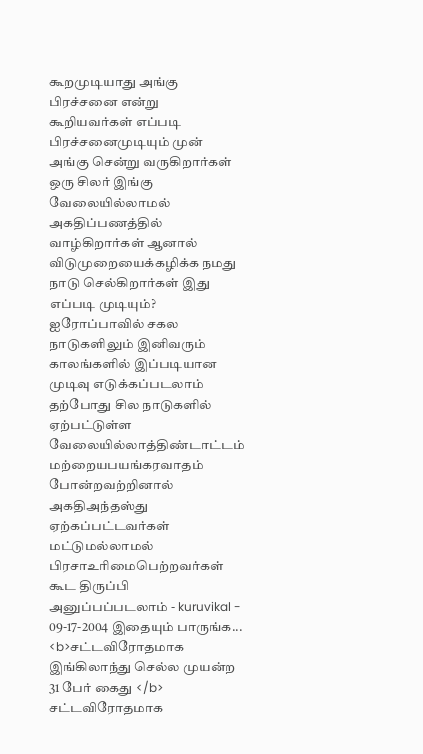கூறமுடியாது அங்கு பிரச்சனை என்று கூறியவர்கள் எப்படி பிரச்சனைமுடியும் முன் அங்கு சென்று வருகிறார்கள் ஒரு சிலர் இங்கு வேலையில்லாமல் அகதிப்பணத்தில் வாழ்கிறார்கள் ஆனால் விடுமுறையைக்கழிக்க நமது நாடு செல்கிறார்கள் இது எப்படி முடியும்? ஐரோப்பாவில் சகல நாடுகளிலும் இனிவரும் காலங்களில் இப்படியான முடிவு எடுக்கப்படலாம் தற்போது சில நாடுகளில் ஏற்பட்டுள்ள வேலையில்லாத்திண்டாட்டம் மற்றையபயங்கரவாதம் போன்றவற்றினால் அகதிஅந்தஸ்து ஏற்கப்பட்டவர்கள் மட்டுமல்லாமல் பிரசாஉரிமைபெற்றவர்கள் கூட திருப்பி அனுப்பப்படலாம் - kuruvikal - 09-17-2004 இதையும் பாருங்க... <b>சட்டவிரோதமாக இங்கிலாந்து செல்ல முயன்ற 31 பேர் கைது </b> சட்டவிரோதமாக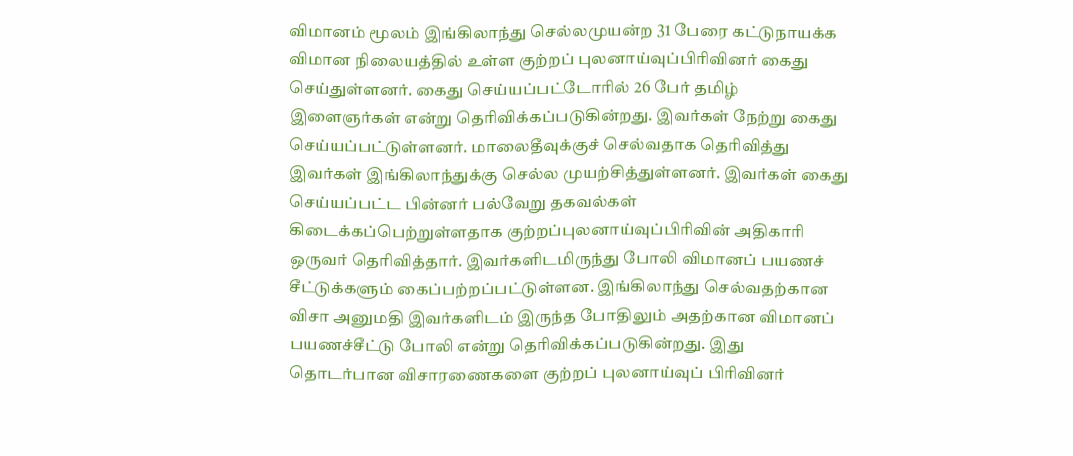விமானம் மூலம் இங்கிலாந்து செல்லமுயன்ற 31 பேரை கட்டுநாயக்க விமான நிலையத்தில் உள்ள குற்றப் புலனாய்வுப்பிரிவினர் கைது செய்துள்ளனர். கைது செய்யப்பட்டோரில் 26 பேர் தமிழ் இளைஞர்கள் என்று தெரிவிக்கப்படுகின்றது. இவர்கள் நேற்று கைது செய்யப்பட்டுள்ளனர். மாலைதீவுக்குச் செல்வதாக தெரிவித்து இவர்கள் இங்கிலாந்துக்கு செல்ல முயற்சித்துள்ளனர். இவர்கள் கைது செய்யப்பட்ட பின்னர் பல்வேறு தகவல்கள் கிடைக்கப்பெற்றுள்ளதாக குற்றப்புலனாய்வுப்பிரிவின் அதிகாரி ஒருவர் தெரிவித்தார். இவர்களிடமிருந்து போலி விமானப் பயணச் சீட்டுக்களும் கைப்பற்றப்பட்டுள்ளன. இங்கிலாந்து செல்வதற்கான விசா அனுமதி இவர்களிடம் இருந்த போதிலும் அதற்கான விமானப் பயணச்சீட்டு போலி என்று தெரிவிக்கப்படுகின்றது. இது தொடர்பான விசாரணைகளை குற்றப் புலனாய்வுப் பிரிவினர்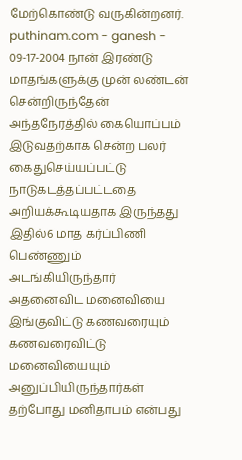மேற்கொண்டு வருகின்றனர். puthinam.com - ganesh - 09-17-2004 நான் இரண்டு மாதங்களுக்கு முன் லண்டன் சென்றிருந்தேன் அந்தநேரத்தில் கையொப்பம் இடுவதற்காக சென்ற பலர் கைதுசெய்யப்பட்டு நாடுகடத்தப்பட்டதை அறியக்கூடியதாக இருந்தது இதில்6 மாத கர்ப்பிணி பெண்ணும் அடங்கியிருந்தார் அதனைவிட மனைவியை இங்குவிட்டு கணவரையும் கணவரைவிட்டு மனைவியையும் அனுப்பியிருந்தார்கள் தற்போது மனிதாபம் என்பது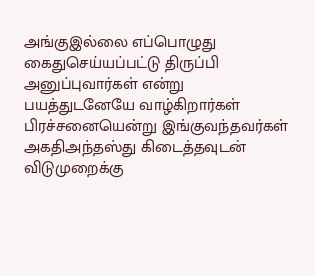அங்குஇல்லை எப்பொழுது கைதுசெய்யப்பட்டு திருப்பி அனுப்புவார்கள் என்று பயத்துடனேயே வாழ்கிறார்கள் பிரச்சனையென்று இங்குவந்தவர்கள் அகதிஅந்தஸ்து கிடைத்தவுடன் விடுமுறைக்கு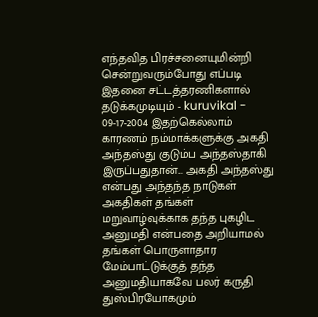எந்தவித பிரச்சனையுமின்றி சென்றுவரும்போது எப்படி இதனை சட்டத்தரணிகளால் தடுக்கமுடியும் - kuruvikal - 09-17-2004 இதற்கெல்லாம் காரணம் நம்மாக்களுக்கு அகதி அந்தஸ்து குடும்ப அந்தஸ்தாகி இருப்பதுதான்... அகதி அந்தஸ்து என்பது அந்தந்த நாடுகள் அகதிகள் தங்கள் மறுவாழ்வுக்காக தந்த புகழிட அனுமதி என்பதை அறியாமல் தங்கள் பொருளாதார மேம்பாட்டுக்குத் தந்த அனுமதியாகவே பலர் கருதி துஸ்பிரயோகமும்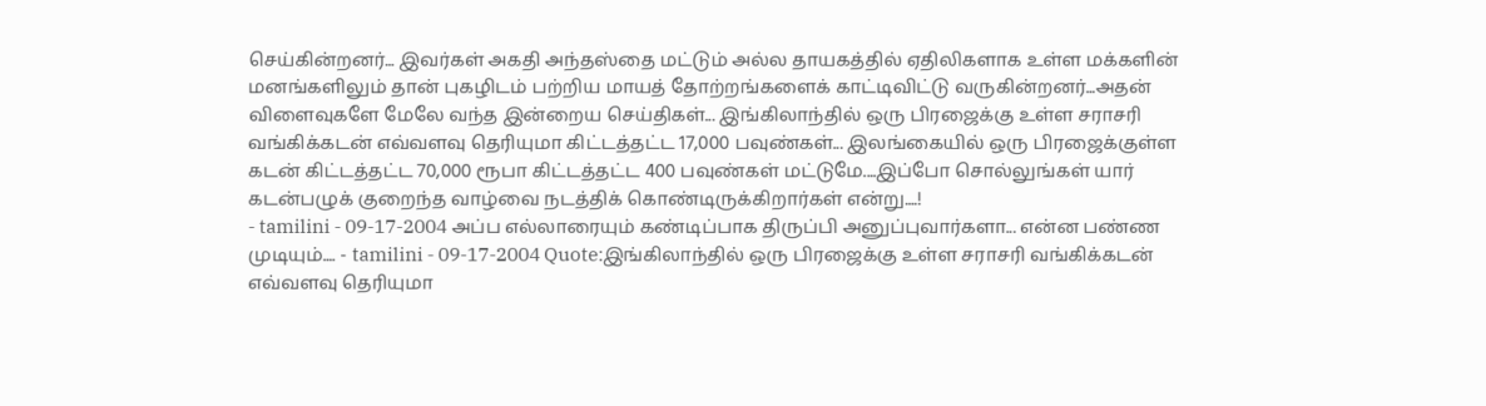செய்கின்றனர்... இவர்கள் அகதி அந்தஸ்தை மட்டும் அல்ல தாயகத்தில் ஏதிலிகளாக உள்ள மக்களின் மனங்களிலும் தான் புகழிடம் பற்றிய மாயத் தோற்றங்களைக் காட்டிவிட்டு வருகின்றனர்...அதன் விளைவுகளே மேலே வந்த இன்றைய செய்திகள்... இங்கிலாந்தில் ஒரு பிரஜைக்கு உள்ள சராசரி வங்கிக்கடன் எவ்வளவு தெரியுமா கிட்டத்தட்ட 17,000 பவுண்கள்... இலங்கையில் ஒரு பிரஜைக்குள்ள கடன் கிட்டத்தட்ட 70,000 ரூபா கிட்டத்தட்ட 400 பவுண்கள் மட்டுமே....இப்போ சொல்லுங்கள் யார் கடன்பழுக் குறைந்த வாழ்வை நடத்திக் கொண்டிருக்கிறார்கள் என்று....!
- tamilini - 09-17-2004 அப்ப எல்லாரையும் கண்டிப்பாக திருப்பி அனுப்புவார்களா... என்ன பண்ண முடியும்.... - tamilini - 09-17-2004 Quote:இங்கிலாந்தில் ஒரு பிரஜைக்கு உள்ள சராசரி வங்கிக்கடன் எவ்வளவு தெரியுமா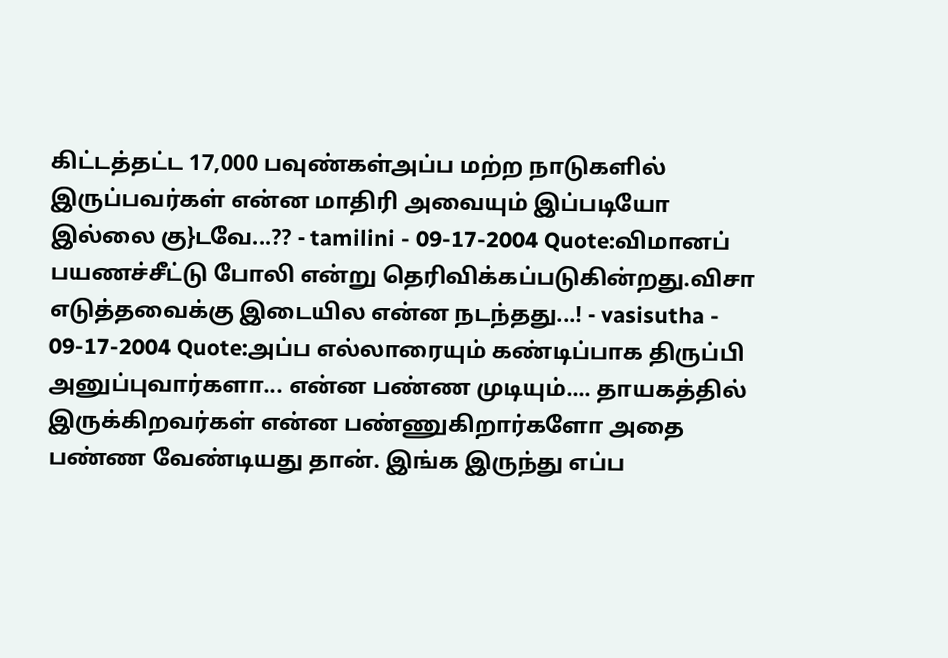கிட்டத்தட்ட 17,000 பவுண்கள்அப்ப மற்ற நாடுகளில் இருப்பவர்கள் என்ன மாதிரி அவையும் இப்படியோ இல்லை கு}டவே...?? - tamilini - 09-17-2004 Quote:விமானப் பயணச்சீட்டு போலி என்று தெரிவிக்கப்படுகின்றது.விசா எடுத்தவைக்கு இடையில என்ன நடந்தது...! - vasisutha - 09-17-2004 Quote:அப்ப எல்லாரையும் கண்டிப்பாக திருப்பி அனுப்புவார்களா... என்ன பண்ண முடியும்.... தாயகத்தில் இருக்கிறவர்கள் என்ன பண்ணுகிறார்களோ அதை பண்ண வேண்டியது தான். இங்க இருந்து எப்ப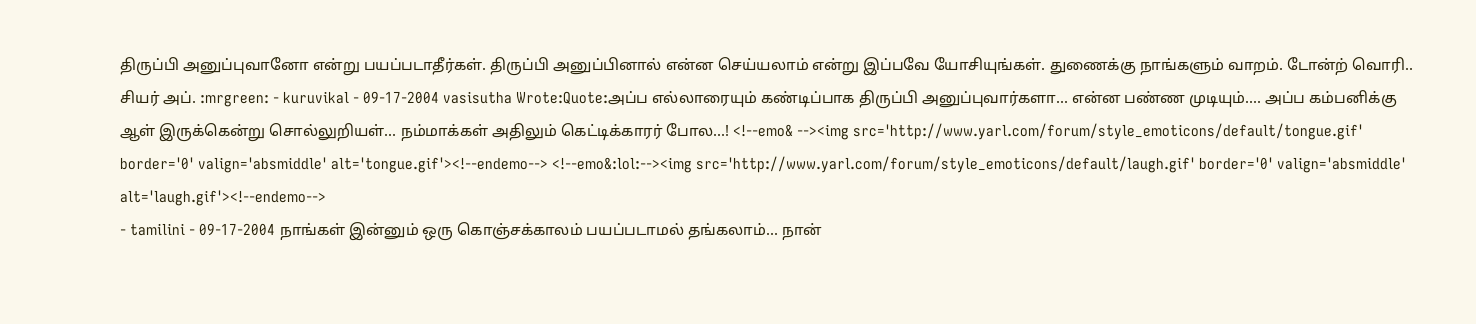திருப்பி அனுப்புவானோ என்று பயப்படாதீர்கள். திருப்பி அனுப்பினால் என்ன செய்யலாம் என்று இப்பவே யோசியுங்கள். துணைக்கு நாங்களும் வாறம். டோன்ற் வொரி.. சியர் அப். :mrgreen: - kuruvikal - 09-17-2004 vasisutha Wrote:Quote:அப்ப எல்லாரையும் கண்டிப்பாக திருப்பி அனுப்புவார்களா... என்ன பண்ண முடியும்.... அப்ப கம்பனிக்கு ஆள் இருக்கென்று சொல்லுறியள்... நம்மாக்கள் அதிலும் கெட்டிக்காரர் போல...! <!--emo& --><img src='http://www.yarl.com/forum/style_emoticons/default/tongue.gif' border='0' valign='absmiddle' alt='tongue.gif'><!--endemo--> <!--emo&:lol:--><img src='http://www.yarl.com/forum/style_emoticons/default/laugh.gif' border='0' valign='absmiddle' alt='laugh.gif'><!--endemo-->
- tamilini - 09-17-2004 நாங்கள் இன்னும் ஒரு கொஞ்சக்காலம் பயப்படாமல் தங்கலாம்... நான்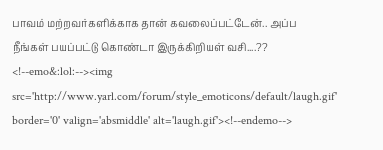பாவம் மற்றவர்களிக்காக தான் கவலைப்பட்டேன்.. அப்ப நீங்கள் பயப்பட்டு கொண்டா இருக்கிறியள் வசி....?? <!--emo&:lol:--><img src='http://www.yarl.com/forum/style_emoticons/default/laugh.gif' border='0' valign='absmiddle' alt='laugh.gif'><!--endemo-->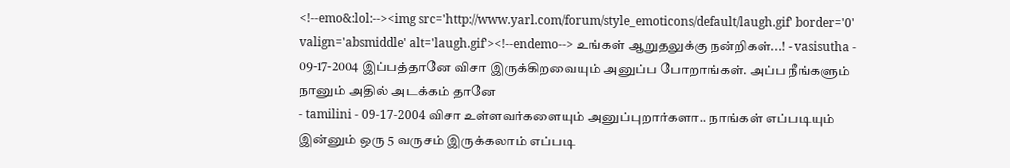<!--emo&:lol:--><img src='http://www.yarl.com/forum/style_emoticons/default/laugh.gif' border='0' valign='absmiddle' alt='laugh.gif'><!--endemo--> உங்கள் ஆறுதலுக்கு நன்றிகள்...! - vasisutha - 09-17-2004 இப்பத்தானே விசா இருக்கிறவையும் அனுப்ப போறாங்கள். அப்ப நீங்களும் நானும் அதில் அடக்கம் தானே
- tamilini - 09-17-2004 விசா உள்ளவர்களையும் அனுப்புறார்களா.. நாங்கள் எப்படியும் இன்னும் ஒரு 5 வருசம் இருக்கலாம் எப்படி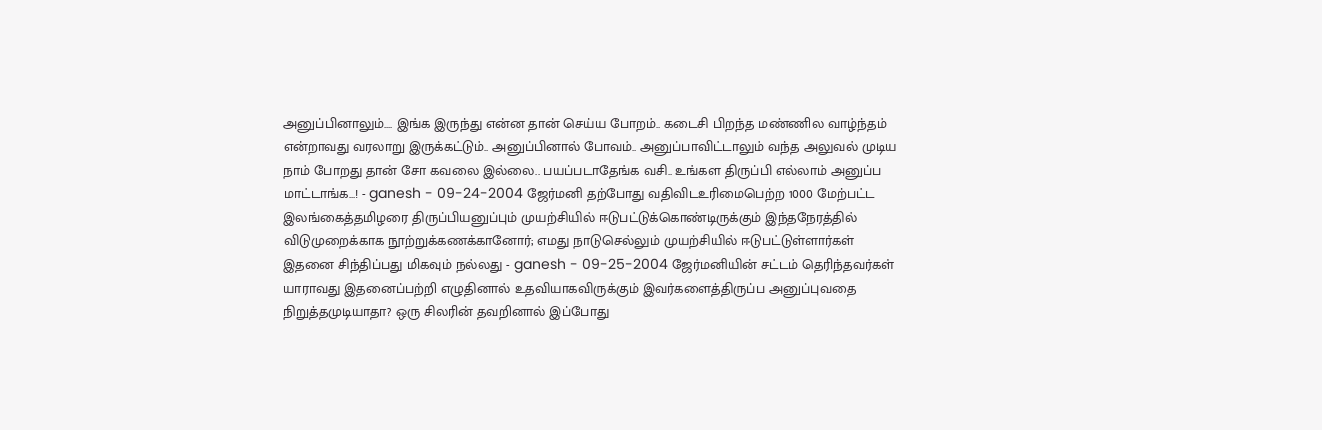அனுப்பினாலும்.... இங்க இருந்து என்ன தான் செய்ய போறம்.. கடைசி பிறந்த மண்ணில வாழ்ந்தம் என்றாவது வரலாறு இருக்கட்டும்.. அனுப்பினால் போவம்.. அனுப்பாவிட்டாலும் வந்த அலுவல் முடிய நாம் போறது தான் சோ கவலை இல்லை.. பயப்படாதேங்க வசி.. உங்கள திருப்பி எல்லாம் அனுப்ப மாட்டாங்க...! - ganesh - 09-24-2004 ஜேர்மனி தற்போது வதிவிடஉரிமைபெற்ற 1000 மேற்பட்ட இலங்கைத்தமிழரை திருப்பியனுப்பும் முயற்சியில் ஈடுபட்டுக்கொண்டிருக்கும் இந்தநேரத்தில் விடுமுறைக்காக நூற்றுக்கணக்கானோர்; எமது நாடுசெல்லும் முயற்சியில் ஈடுபட்டுள்ளார்கள் இதனை சிந்திப்பது மிகவும் நல்லது - ganesh - 09-25-2004 ஜேர்மனியின் சட்டம் தெரிந்தவர்கள் யாராவது இதனைப்பற்றி எழுதினால் உதவியாகவிருக்கும் இவர்களைத்திருப்ப அனுப்புவதை நிறுத்தமுடியாதா? ஒரு சிலரின் தவறினால் இப்போது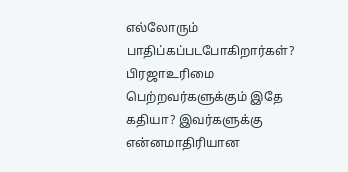எல்லோரும் பாதிப்கப்படபோகிறார்கள்? பிரஜாஉரிமை பெற்றவர்களுக்கும் இதே கதியா? இவர்களுக்கு என்னமாதிரியான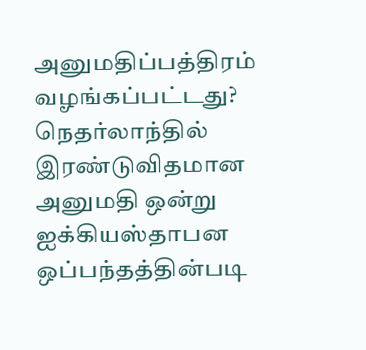அனுமதிப்பத்திரம் வழங்கப்பட்டது? நெதர்லாந்தில் இரண்டுவிதமான அனுமதி ஒன்று ஐக்கியஸ்தாபன ஒப்பந்தத்தின்படி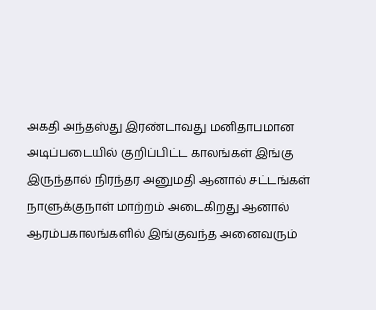அகதி அந்தஸ்து இரண்டாவது மனிதாபமான அடிப்படையில் குறிப்பிட்ட காலங்கள் இங்கு இருந்தால் நிரந்தர அனுமதி ஆனால் சட்டங்கள் நாளுக்குநாள் மாற்றம் அடைகிறது ஆனால் ஆரம்பகாலங்களில் இங்குவந்த அனைவரும்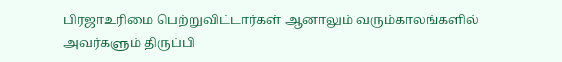பிரஜாஉரிமை பெற்றுவிட்டார்கள் ஆனாலும் வரும்காலங்களில் அவர்களும் திருப்பி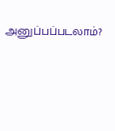அனுப்பப்படலாம்?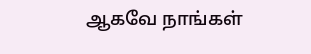ஆகவே நாங்கள்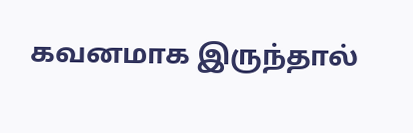கவனமாக இருந்தால்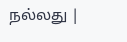நல்லது |